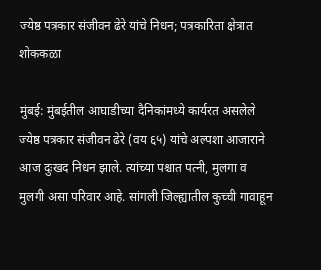ज्येष्ठ पत्रकार संजीवन ढेरे यांचे निधन; पत्रकारिता क्षेत्रात शोककळा

मुंबई: मुंबईतील आघाडीच्या दैनिकांमध्ये कार्यरत असलेले ज्येष्ठ पत्रकार संजीवन ढेरे (वय ६५) यांचे अल्पशा आजाराने आज दुःखद निधन झाले. त्यांच्या पश्चात पत्नी, मुलगा व मुलगी असा परिवार आहे. सांगली जिल्ह्यातील कुच्ची गावाहून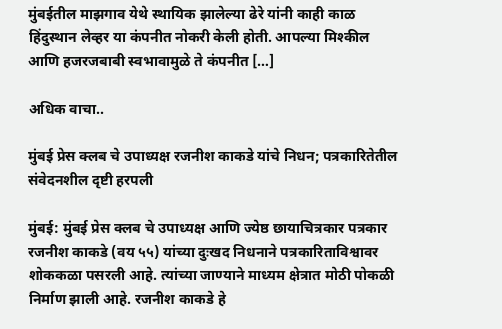मुंबईतील माझगाव येथे स्थायिक झालेल्या ढेरे यांनी काही काळ हिंदुस्थान लेव्हर या कंपनीत नोकरी केली होती. आपल्या मिश्कील आणि हजरजबाबी स्वभावामुळे ते कंपनीत […]

अधिक वाचा..

मुंबई प्रेस क्लब चे उपाध्यक्ष रजनीश काकडे यांचे निधन; पत्रकारितेतील संवेदनशील दृष्टी हरपली

मुंबई: मुंबई प्रेस क्लब चे उपाध्यक्ष आणि ज्येष्ठ छायाचित्रकार पत्रकार रजनीश काकडे (वय ५५) यांच्या दुःखद निधनाने पत्रकारिताविश्वावर शोककळा पसरली आहे. त्यांच्या जाण्याने माध्यम क्षेत्रात मोठी पोकळी निर्माण झाली आहे. रजनीश काकडे हे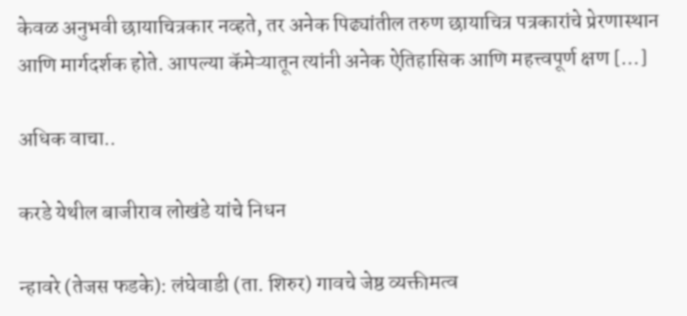केवळ अनुभवी छायाचित्रकार नव्हते, तर अनेक पिढ्यांतील तरुण छायाचित्र पत्रकारांचे प्रेरणास्थान आणि मार्गदर्शक होते. आपल्या कॅमेऱ्यातून त्यांनी अनेक ऐतिहासिक आणि महत्त्वपूर्ण क्षण […]

अधिक वाचा..

करडे येथील बाजीराव लोखंडे यांचे निधन

न्हावरे (तेजस फडके): लंघेवाडी (ता. शिरुर) गावचे जेष्ठ व्यक्तीमत्व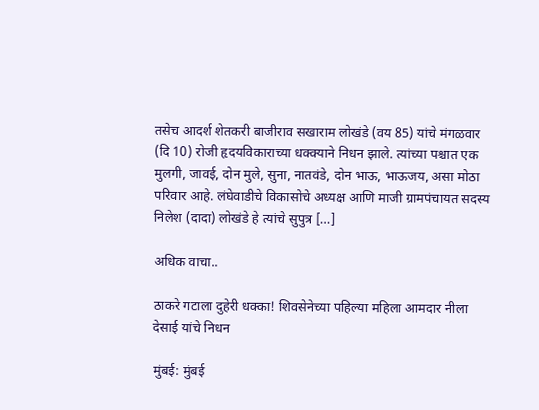तसेच आदर्श शेतकरी बाजीराव सखाराम लोखंडे (वय 85) यांचे मंगळवार (दि 10) रोजी हृदयविकाराच्या धक्क्याने निधन झाले. त्यांच्या पश्चात एक मुलगी, जावई, दोन मुले, सुना, नातवंडे, दोन भाऊ, भाऊजय, असा मोठा परिवार आहे. लंघेवाडीचे विकासोचे अध्यक्ष आणि माजी ग्रामपंचायत सदस्य निलेश (दादा) लोखंडे हे त्यांचे सुपुत्र […]

अधिक वाचा..

ठाकरे गटाला दुहेरी धक्का! शिवसेनेच्या पहिल्या महिला आमदार नीला देसाई यांचे निधन

मुंबई: मुंबई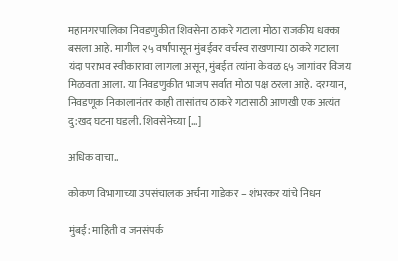महानगरपालिका निवडणुकीत शिवसेना ठाकरे गटाला मोठा राजकीय धक्का बसला आहे. मागील २५ वर्षांपासून मुंबईवर वर्चस्व राखणाऱ्या ठाकरे गटाला यंदा पराभव स्वीकारावा लागला असून, मुंबईत त्यांना केवळ ६५ जागांवर विजय मिळवता आला. या निवडणुकीत भाजप सर्वात मोठा पक्ष ठरला आहे. दरम्यान, निवडणूक निकालानंतर काही तासांतच ठाकरे गटासाठी आणखी एक अत्यंत दु:खद घटना घडली. शिवसेनेच्या […]

अधिक वाचा..

कोकण विभागाच्या उपसंचालक अर्चना गाडेकर – शंभरकर यांचे निधन

मुंबई: माहिती व जनसंपर्क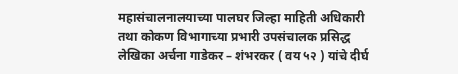महासंचालनालयाच्या पालघर जिल्हा माहिती अधिकारी तथा कोकण विभागाच्या प्रभारी उपसंचालक प्रसिद्ध लेखिका अर्चना गाडेकर – शंभरकर ( वय ५२ ) यांचे दीर्घ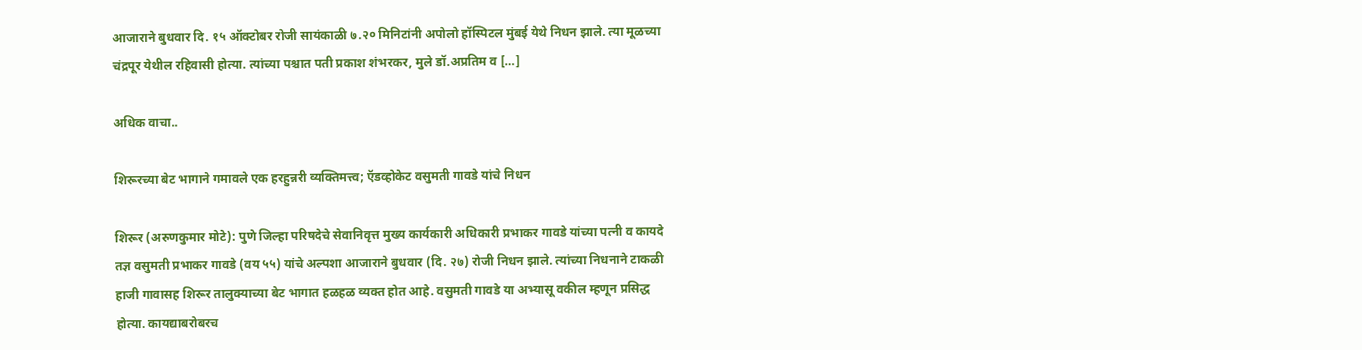आजाराने बुधवार दि. १५ ऑक्टोबर रोजी सायंकाळी ७.२० मिनिटांनी अपोलो हॉस्पिटल मुंबई येथे निधन झाले. त्या मूळच्या चंद्रपूर येथील रहिवासी होत्या. त्यांच्या पश्चात पती प्रकाश शंभरकर, मुले डॉ.अप्रतिम व […]

अधिक वाचा..

शिरूरच्या बेट भागाने गमावले एक हरहुन्नरी व्यक्तिमत्त्व; ऍडव्होकेट वसुमती गावडे यांचे निधन

शिरूर (अरुणकुमार मोटे): पुणे जिल्हा परिषदेचे सेवानिवृत्त मुख्य कार्यकारी अधिकारी प्रभाकर गावडे यांच्या पत्नी व कायदे तज्ञ वसुमती प्रभाकर गावडे (वय ५५) यांचे अल्पशा आजाराने बुधवार (दि. २७) रोजी निधन झाले. त्यांच्या निधनाने टाकळी हाजी गावासह शिरूर तालुक्याच्या बेट भागात हळहळ व्यक्त होत आहे. वसुमती गावडे या अभ्यासू वकील म्हणून प्रसिद्ध होत्या. कायद्याबरोबरच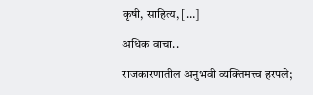कृषी, साहित्य, […]

अधिक वाचा..

राजकारणातील अनुभवी व्यक्तिमत्त्व हरपले;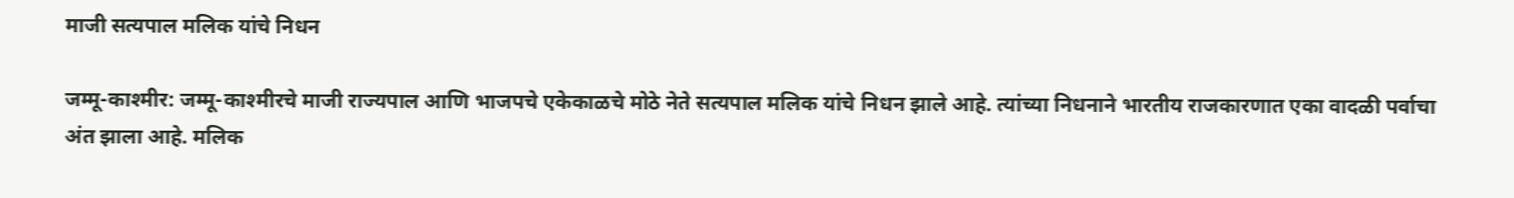माजी सत्यपाल मलिक यांचे निधन

जम्मू-काश्मीर: जम्मू-काश्मीरचे माजी राज्यपाल आणि भाजपचे एकेकाळचे मोठे नेते सत्यपाल मलिक यांचे निधन झाले आहे. त्यांच्या निधनाने भारतीय राजकारणात एका वादळी पर्वाचा अंत झाला आहे. मलिक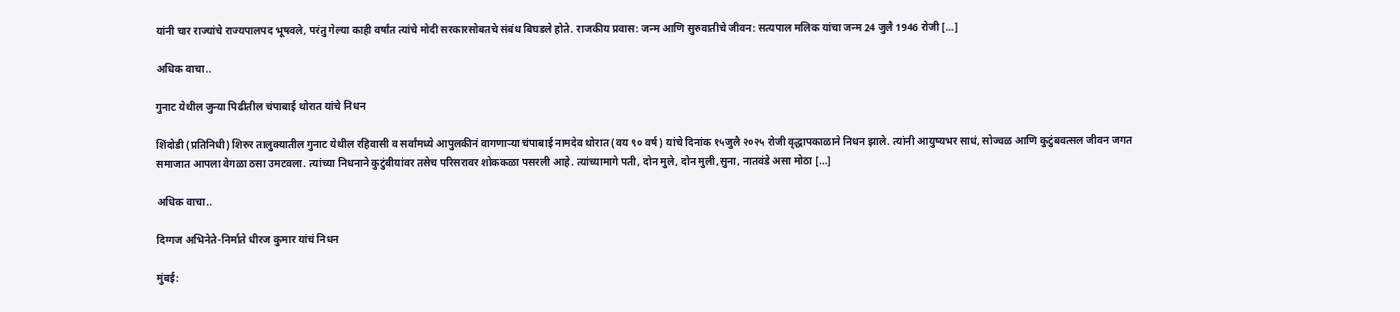यांनी चार राज्यांचे राज्यपालपद भूषवले, परंतु गेल्या काही वर्षांत त्यांचे मोदी सरकारसोबतचे संबंध बिघडले होते. राजकीय प्रवास: जन्म आणि सुरुवातीचे जीवन: सत्यपाल मलिक यांचा जन्म 24 जुलै 1946 रोजी […]

अधिक वाचा..

गुनाट येथील जुन्या पिढीतील चंपाबाई थोरात यांचे निधन

शिंदोडी (प्रतिनिधी) शिरुर तालुक्यातील गुनाट येथील रहिवासी व सर्वांमध्ये आपुलकीनं वागणाऱ्या चंपाबाई नामदेव थोरात (वय ९० वर्ष) यांचे दिनांक १५जुलै २०२५ रोजी वृद्धापकाळाने निधन झाले. त्यांनी आयुष्यभर साधं, सोज्वळ आणि कुटुंबवत्सल जीवन जगत समाजात आपला वेगळा ठसा उमटवला. त्यांच्या निधनाने कुटुंबीयांवर तसेच परिसरावर शोककळा पसरली आहे. त्यांच्यामागे पती, दोन मुले, दोन मुली,सुना, नातवंडे असा मोठा […]

अधिक वाचा..

दिग्गज अभिनेते-निर्माते धीरज कुमार यांचं निधन

मुंबई: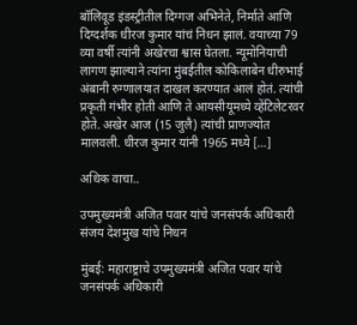बॉलिवूड इंडस्ट्रीतील दिग्गज अभिनेते, निर्माते आणि दिग्दर्शक धीरज कुमार यांचं निधन झालं. वयाच्या 79 व्या वर्षी त्यांनी अखेरचा श्वास घेतला. न्यूमोनियाची लागण झाल्याने त्यांना मुंबईतील कोकिलाबेन धीरुभाई अंबानी रुग्णालयात दाखल करण्यात आलं होतं. त्यांची प्रकृती गंभीर होती आणि ते आयसीयूमध्ये व्हेंटिलेटरवर होते. अखेर आज (15 जुलै) त्यांची प्राणज्योत मालवली. धीरज कुमार यांनी 1965 मध्ये […]

अधिक वाचा..

उपमुख्यमंत्री अजित पवार यांचे जनसंपर्क अधिकारी संजय देशमुख यांचे निधन

मुंबई: महाराष्ट्राचे उपमुख्यमंत्री अजित पवार यांचे जनसंपर्क अधिकारी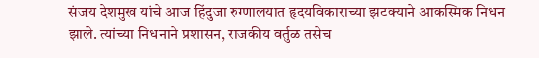संजय देशमुख यांचे आज हिंदुजा रुग्णालयात हृदयविकाराच्या झटक्याने आकस्मिक निधन झाले. त्यांच्या निधनाने प्रशासन, राजकीय वर्तुळ तसेच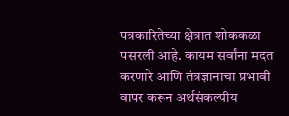पत्रकारितेच्या क्षेत्रात शोककळा पसरली आहे. कायम सर्वांना मदत करणारे आणि तंत्रज्ञानाचा प्रभावी वापर करून अर्थसंकल्पीय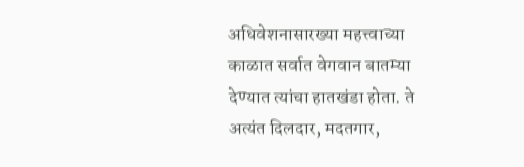अधिवेशनासारख्या महत्त्वाच्या काळात सर्वात वेगवान बातम्या देण्यात त्यांचा हातखंडा होता. ते अत्यंत दिलदार, मदतगार,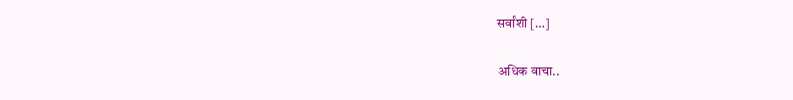सर्वांशी […]

अधिक वाचा..